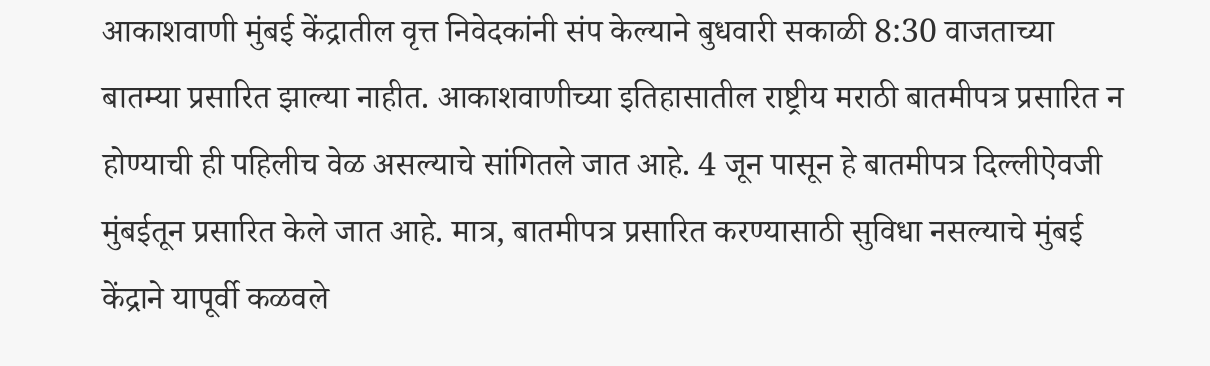आकाशवाणी मुंबई केंद्रातील वृत्त निवेदकांनी संप केल्याने बुधवारी सकाळी 8:30 वाजताच्या बातम्या प्रसारित झाल्या नाहीत. आकाशवाणीच्या इतिहासातील राष्ट्रीय मराठी बातमीपत्र प्रसारित न होण्याची ही पहिलीच वेळ असल्याचे सांगितले जात आहे. 4 जून पासून हे बातमीपत्र दिल्लीऐवजी मुंबईतून प्रसारित केले जात आहे. मात्र, बातमीपत्र प्रसारित करण्यासाठी सुविधा नसल्याचे मुंबई केंद्राने यापूर्वी कळवले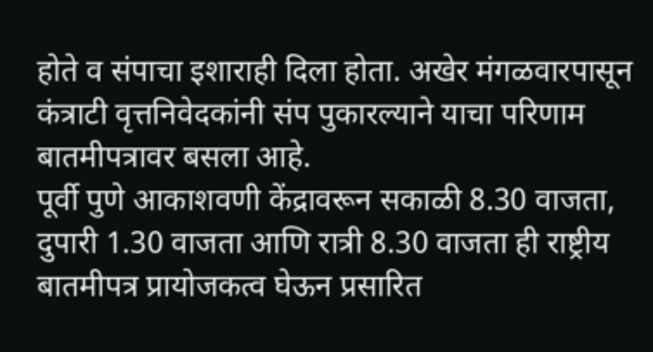होते व संपाचा इशाराही दिला होता. अखेर मंगळवारपासून कंत्राटी वृत्तनिवेदकांनी संप पुकारल्याने याचा परिणाम बातमीपत्रावर बसला आहे.
पूर्वी पुणे आकाशवणी केंद्रावरून सकाळी 8.30 वाजता, दुपारी 1.30 वाजता आणि रात्री 8.30 वाजता ही राष्ट्रीय बातमीपत्र प्रायोजकत्व घेऊन प्रसारित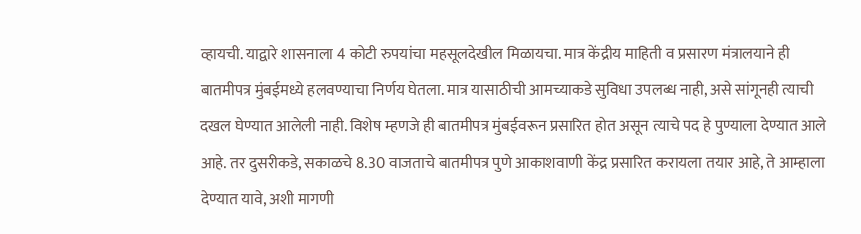व्हायची. याद्वारे शासनाला 4 कोटी रुपयांचा महसूलदेखील मिळायचा. मात्र केंद्रीय माहिती व प्रसारण मंत्रालयाने ही बातमीपत्र मुंबईमध्ये हलवण्याचा निर्णय घेतला. मात्र यासाठीची आमच्याकडे सुविधा उपलब्ध नाही, असे सांगूनही त्याची दखल घेण्यात आलेली नाही. विशेष म्हणजे ही बातमीपत्र मुंबईवरून प्रसारित होत असून त्याचे पद हे पुण्याला देण्यात आले आहे. तर दुसरीकडे, सकाळचे 8.30 वाजताचे बातमीपत्र पुणे आकाशवाणी केंद्र प्रसारित करायला तयार आहे, ते आम्हाला देण्यात यावे, अशी मागणी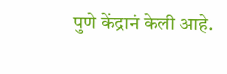पुणे केंद्रानं केली आहे.